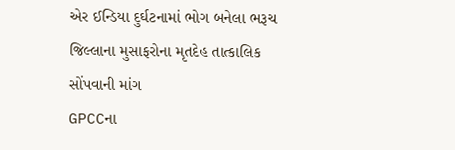એર ઈન્ડિયા દુર્ઘટનામાં ભોગ બનેલા ભરૂચ જિલ્લાના મુસાફરોના મૃતદેહ તાત્કાલિક સોંપવાની માંગ
GPCCના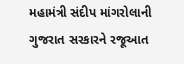મહામંત્રી સંદીપ માંગરોલાની ગુજરાત સરકારને રજૂઆત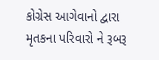કોગ્રેસ આગેવાનો દ્વારા મૃતકના પરિવારો ને રૂબરૂ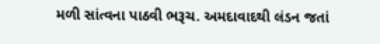મળી સાંત્વના પાઠવી ભરૂચ. અમદાવાદથી લંડન જતાં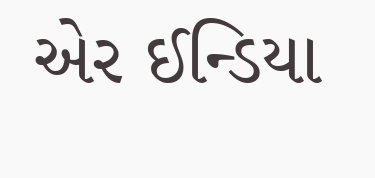એર ઈન્ડિયા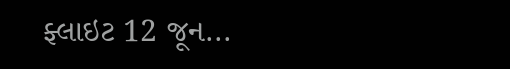ફ્લાઇટ 12 જૂન...